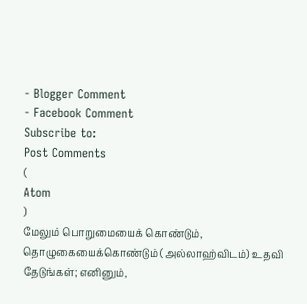- Blogger Comment
- Facebook Comment
Subscribe to:
Post Comments
(
Atom
)
மேலும் பொறுமையைக் கொண்டும், தொழுகையைக்கொண்டும் (அல்லாஹ்விடம்) உதவி தேடுங்கள்; எனினும்,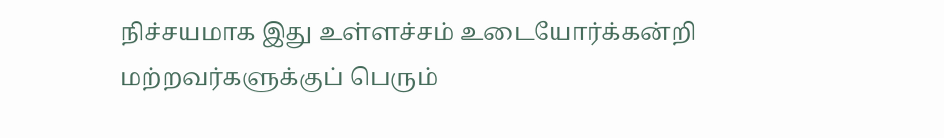நிச்சயமாக இது உள்ளச்சம் உடையோர்க்கன்றி மற்றவர்களுக்குப் பெரும்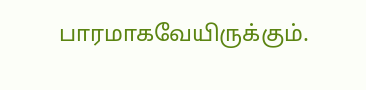பாரமாகவேயிருக்கும்.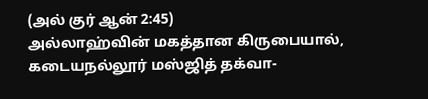(அல் குர் ஆன் 2:45)
அல்லாஹ்வின் மகத்தான கிருபையால், கடையநல்லூர் மஸ்ஜித் தக்வா-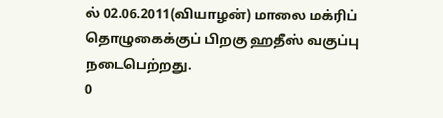ல் 02.06.2011(வியாழன்) மாலை மக்ரிப் தொழுகைக்குப் பிறகு ஹதீஸ் வகுப்பு நடைபெற்றது.
0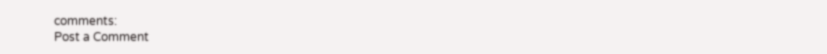comments:
Post a Comment